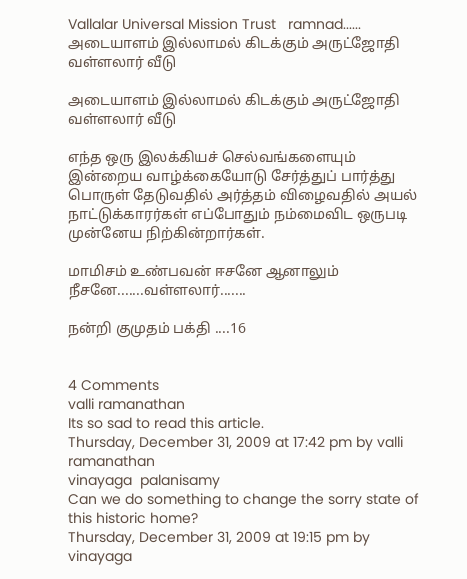Vallalar Universal Mission Trust   ramnad......
அடையாளம் இல்லாமல் கிடக்கும் அருட்ஜோதி வள்ளலார் வீடு

அடையாளம் இல்லாமல் கிடக்கும் அருட்ஜோதி வள்ளலார் வீடு

எந்த ஒரு இலக்கியச் செல்வங்களையும் இன்றைய வாழ்க்கையோடு சேர்த்துப் பார்த்து பொருள் தேடுவதில் அர்த்தம் விழைவதில் அயல் நாட்டுக்காரர்கள் எப்போதும் நம்மைவிட ஒருபடி முன்னேய நிற்கின்றார்கள்.

மாமிசம் உண்பவன் ஈசனே ஆனாலும் நீசனே.......வள்ளலார்.......

நன்றி குமுதம் பக்தி ....16


4 Comments
valli ramanathan
Its so sad to read this article.
Thursday, December 31, 2009 at 17:42 pm by valli ramanathan
vinayaga  palanisamy
Can we do something to change the sorry state of this historic home?
Thursday, December 31, 2009 at 19:15 pm by vinayaga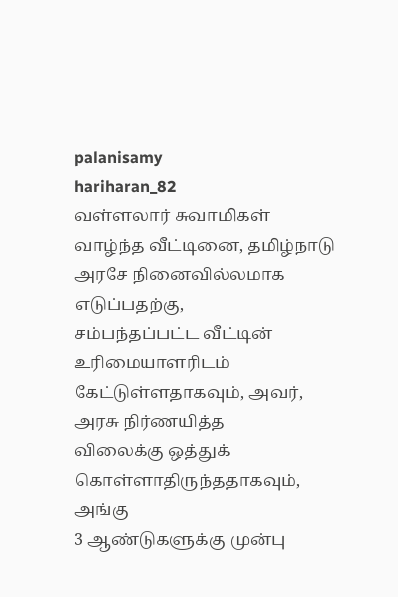palanisamy
hariharan_82
வள்ளலார் சுவாமிகள் வாழ்ந்த வீட்டினை, தமிழ்நாடு அரசே நினைவில்லமாக எடுப்பதற்கு,
சம்பந்தப்பட்ட வீட்டின் உரிமையாளரிடம் கேட்டுள்ளதாகவும், அவர், அரசு நிர்ணயித்த
விலைக்கு ஒத்துக் கொள்ளாதிருந்ததாகவும், அங்கு
3 ஆண்டுகளுக்கு முன்பு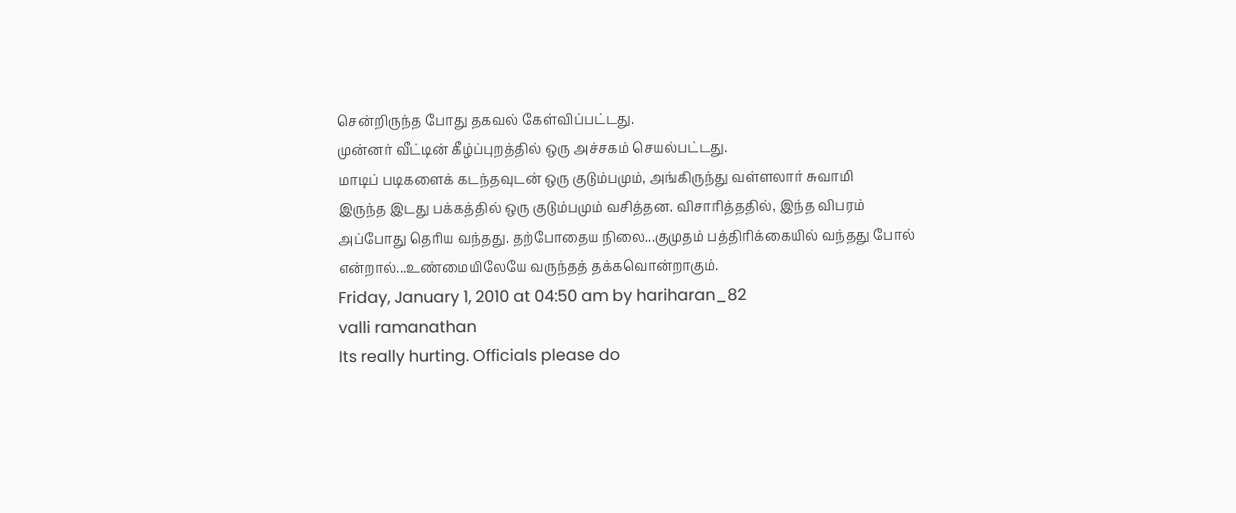சென்றிருந்த போது தகவல் கேள்விப்பட்டது.
முன்னர் வீட்டின் கீழ்ப்புறத்தில் ஒரு அச்சகம் செயல்பட்டது.
மாடிப் படிகளைக் கடந்தவுடன் ஒரு குடும்பமும், அங்கிருந்து வள்ளலார் சுவாமி
இருந்த இடது பக்கத்தில் ஒரு குடும்பமும் வசித்தன. விசாரித்ததில், இந்த விபரம்
அப்போது தெரிய வந்தது. தற்போதைய நிலை...குமுதம் பத்திரிக்கையில் வந்தது போல்
என்றால்...உண்மையிலேயே வருந்தத் தக்கவொன்றாகும்.
Friday, January 1, 2010 at 04:50 am by hariharan_82
valli ramanathan
Its really hurting. Officials please do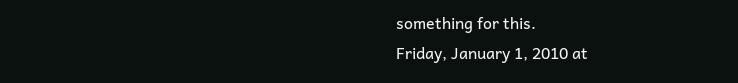something for this.
Friday, January 1, 2010 at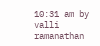10:31 am by valli ramanathan